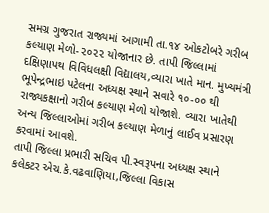સમગ્ર ગુજરાત રાજ્યમાં આગામી તા.૧૪ ઓકટોબરે ગરીબ કલ્યાણ મેળો-૨૦૨૨ યોજાનાર છે. તાપી જિલ્લામાં દક્ષિણાપથ વિવિધલક્ષી વિદ્યાલય,વ્યારા ખાતે માન. મુખ્યમંત્રી ભૂપેન્દ્રભાઇ પટેલના અધ્યક્ષ સ્થાને સવારે ૧૦-૦૦ થી રાજ્યકક્ષાનો ગરીબ કલ્યાણ મેળો યોજાશે. વ્યારા ખાતેથી અન્ય જિલ્લાઓમાં ગરીબ કલ્યાણ મેળાનું લાઈવ પ્રસારણ કરવામાં આવશે.
તાપી જિલ્લા પ્રભારી સચિવ પી.સ્વરૂપના અધ્યક્ષ સ્થાને કલેકટર એચ.કે.વઢવાણિયા,જિલ્લા વિકાસ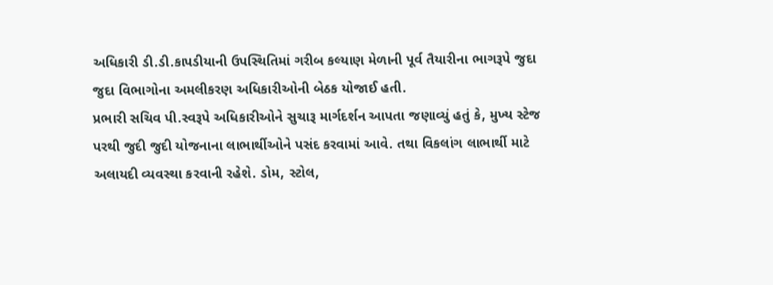અધિકારી ડી.ડી.કાપડીયાની ઉપસ્થિતિમાં ગરીબ કલ્યાણ મેળાની પૂર્વ તૈયારીના ભાગરૂપે જુદા જુદા વિભાગોના અમલીકરણ અધિકારીઓની બેઠક યોજાઈ હતી.
પ્રભારી સચિવ પી.સ્વરૂપે અધિકારીઓને સુચારૂ માર્ગદર્શન આપતા જણાવ્યું હતું કે, મુખ્ય સ્ટેજ પરથી જુદી જુદી યોજનાના લાભાર્થીઓને પસંદ કરવામાં આવે. તથા વિકલાંગ લાભાર્થી માટે અલાયદી વ્યવસ્થા કરવાની રહેશે. ડોમ, સ્ટોલ,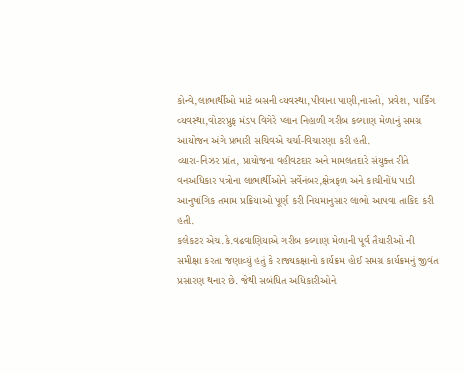કોન્વે,લાભાર્થીઓ માટે બસની વ્યવસ્થા,પીવાના પાણી,નાસ્તો, પ્રવેશ, પાર્કિંગ વ્યવસ્થા,વોટરપ્રુફ મંડપ વિગેરે પ્લાન નિહાળી ગરીબ કલ્યાણ મેળાનું સમગ્ર આયોજન અંગે પ્રભારી સચિવએ ચર્ચા-વિચારણા કરી હતી.
વ્યારા-નિઝર પ્રાંત, પ્રાયોજના વહીવટદાર અને મામલતદારે સંયુક્ત રીતે વનઅધિકાર પત્રોના લાભાર્થીઓને સર્વેનંબર,ક્ષેત્રફળ અને કાચીનોંધ પાડી આનુષાંગિક તમામ પ્રક્રિયાઓ પૂર્ણ કરી નિયમાનુસાર લાભો આપવા તાકિદ કરી હતી.
કલેકટર એચ.કે.વઢવાણિયાએ ગરીબ કલ્યાણ મેળાની પૂર્વ તૈયારીઓ ની સમીક્ષા કરતા જણાવ્યું હતું કે રાજ્યકક્ષાનો કાર્યક્રમ હોઈ સમગ્ર કાર્યક્રમનું જીવંત પ્રસારણ થનાર છે. જેથી સબંધિત અધિકારીઓને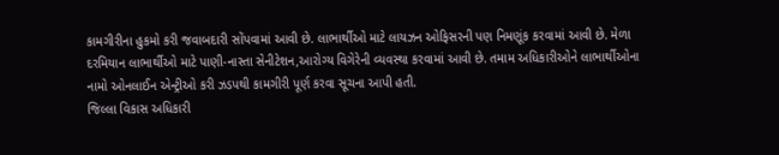કામગીરીના હુકમો કરી જવાબદારી સોંપવામાં આવી છે. લાભાર્થીઓ માટે લાયઝન ઓફિસરની પણ નિમણૂંક કરવામાં આવી છે. મેળા દરમિયાન લાભાર્થીઓ માટે પાણી-નાસ્તા સેનીટેશન,આરોગ્ય વિગેરેની વ્યવસ્થા કરવામાં આવી છે. તમામ અધિકારીઓને લાભાર્થીઓના નામો ઓનલાઈન એન્ટ્રીઓ કરી ઝડપથી કામગીરી પૂર્ણ કરવા સૂચના આપી હતી.
જિલ્લા વિકાસ અધિકારી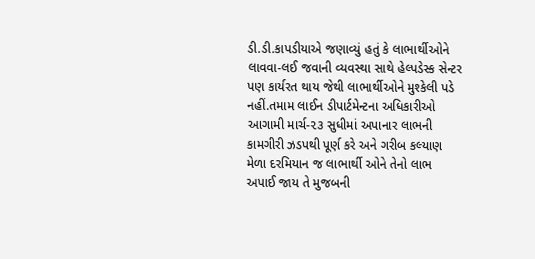ડી.ડી.કાપડીયાએ જણાવ્યું હતું કે લાભાર્થીઓને લાવવા-લઈ જવાની વ્યવસ્થા સાથે હેલ્પડેસ્ક સેન્ટર પણ કાર્યરત થાય જેથી લાભાર્થીઓને મુશ્કેલી પડે નહીં.તમામ લાઈન ડીપાર્ટમેન્ટના અધિકારીઓ આગામી માર્ચ-૨૩ સુધીમાં અપાનાર લાભની કામગીરી ઝડપથી પૂર્ણ કરે અને ગરીબ કલ્યાણ મેળા દરમિયાન જ લાભાર્થી ઓને તેનો લાભ અપાઈ જાય તે મુજબની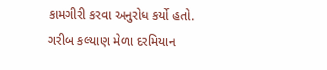કામગીરી કરવા અનુરોધ કર્યો હતો.
ગરીબ કલ્યાણ મેળા દરમિયાન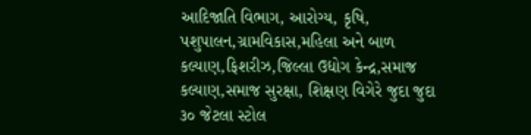આદિજાતિ વિભાગ, આરોગ્ય, કૃષિ, પશુપાલન,ગ્રામવિકાસ,મહિલા અને બાળ કલ્યાણ,ફિશરીઝ,જિલ્લા ઉદ્યોગ કેન્દ્ર,સમાજ કલ્યાણ,સમાજ સુરક્ષા, શિક્ષણ વિગેરે જુદા જુદા ૩૦ જેટલા સ્ટોલ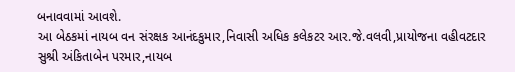બનાવવામાં આવશે.
આ બેઠકમાં નાયબ વન સંરક્ષક આનંદકુમાર,નિવાસી અધિક કલેકટર આર.જે.વલવી,પ્રાયોજના વહીવટદાર સુશ્રી અંકિતાબેન પરમાર,નાયબ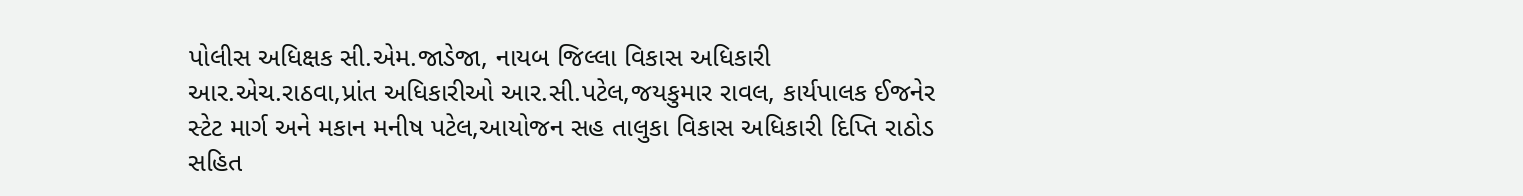પોલીસ અધિક્ષક સી.એમ.જાડેજા, નાયબ જિલ્લા વિકાસ અધિકારી આર.એચ.રાઠવા,પ્રાંત અધિકારીઓ આર.સી.પટેલ,જયકુમાર રાવલ, કાર્યપાલક ઈજનેર સ્ટેટ માર્ગ અને મકાન મનીષ પટેલ,આયોજન સહ તાલુકા વિકાસ અધિકારી દિપ્તિ રાઠોડ સહિત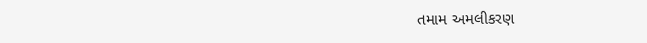તમામ અમલીકરણ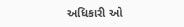અધિકારી ઓ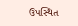ઉપસ્થિત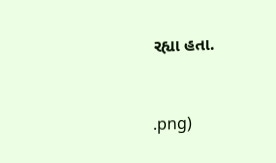રહ્યા હતા.



.png)